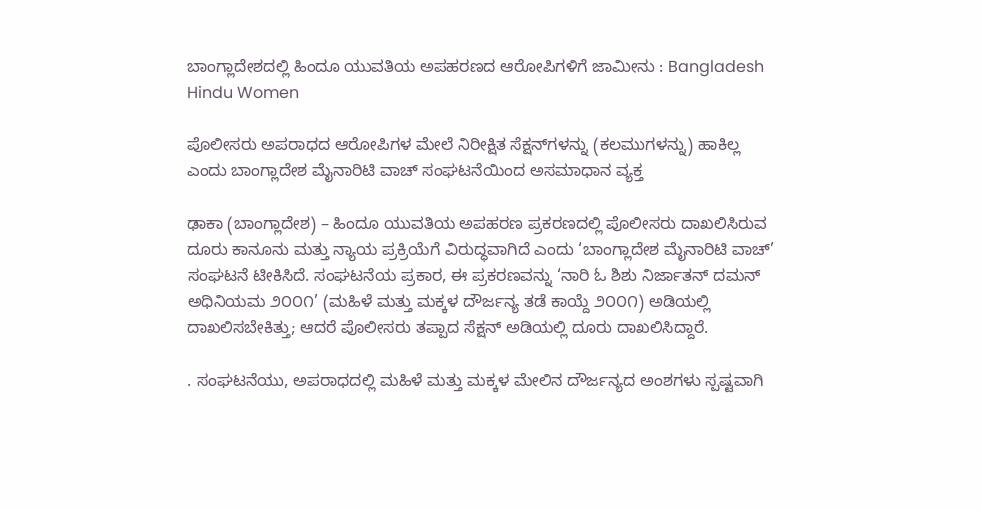ಬಾಂಗ್ಲಾದೇಶದಲ್ಲಿ ಹಿಂದೂ ಯುವತಿಯ ಅಪಹರಣದ ಆರೋಪಿಗಳಿಗೆ ಜಾಮೀನು : Bangladesh Hindu Women

ಪೊಲೀಸರು ಅಪರಾಧದ ಆರೋಪಿಗಳ ಮೇಲೆ ನಿರೀಕ್ಷಿತ ಸೆಕ್ಷನ್‌ಗಳನ್ನು (ಕಲಮುಗಳನ್ನು) ಹಾಕಿಲ್ಲ ಎಂದು ಬಾಂಗ್ಲಾದೇಶ ಮೈನಾರಿಟಿ ವಾಚ್ ಸಂಘಟನೆಯಿಂದ ಅಸಮಾಧಾನ ವ್ಯಕ್ತ

ಢಾಕಾ (ಬಾಂಗ್ಲಾದೇಶ) – ಹಿಂದೂ ಯುವತಿಯ ಅಪಹರಣ ಪ್ರಕರಣದಲ್ಲಿ ಪೊಲೀಸರು ದಾಖಲಿಸಿರುವ ದೂರು ಕಾನೂನು ಮತ್ತು ನ್ಯಾಯ ಪ್ರಕ್ರಿಯೆಗೆ ವಿರುದ್ಧವಾಗಿದೆ ಎಂದು ‘ಬಾಂಗ್ಲಾದೇಶ ಮೈನಾರಿಟಿ ವಾಚ್’ ಸಂಘಟನೆ ಟೀಕಿಸಿದೆ. ಸಂಘಟನೆಯ ಪ್ರಕಾರ, ಈ ಪ್ರಕರಣವನ್ನು ‘ನಾರಿ ಓ ಶಿಶು ನಿರ್ಜಾತನ್ ದಮನ್ ಅಧಿನಿಯಮ ೨೦೦೧’ (ಮಹಿಳೆ ಮತ್ತು ಮಕ್ಕಳ ದೌರ್ಜನ್ಯ ತಡೆ ಕಾಯ್ದೆ ೨೦೦೧) ಅಡಿಯಲ್ಲಿ ದಾಖಲಿಸಬೇಕಿತ್ತು; ಆದರೆ ಪೊಲೀಸರು ತಪ್ಪಾದ ಸೆಕ್ಷನ್ ಅಡಿಯಲ್ಲಿ ದೂರು ದಾಖಲಿಸಿದ್ದಾರೆ.

. ಸಂಘಟನೆಯು, ಅಪರಾಧದಲ್ಲಿ ಮಹಿಳೆ ಮತ್ತು ಮಕ್ಕಳ ಮೇಲಿನ ದೌರ್ಜನ್ಯದ ಅಂಶಗಳು ಸ್ಪಷ್ಟವಾಗಿ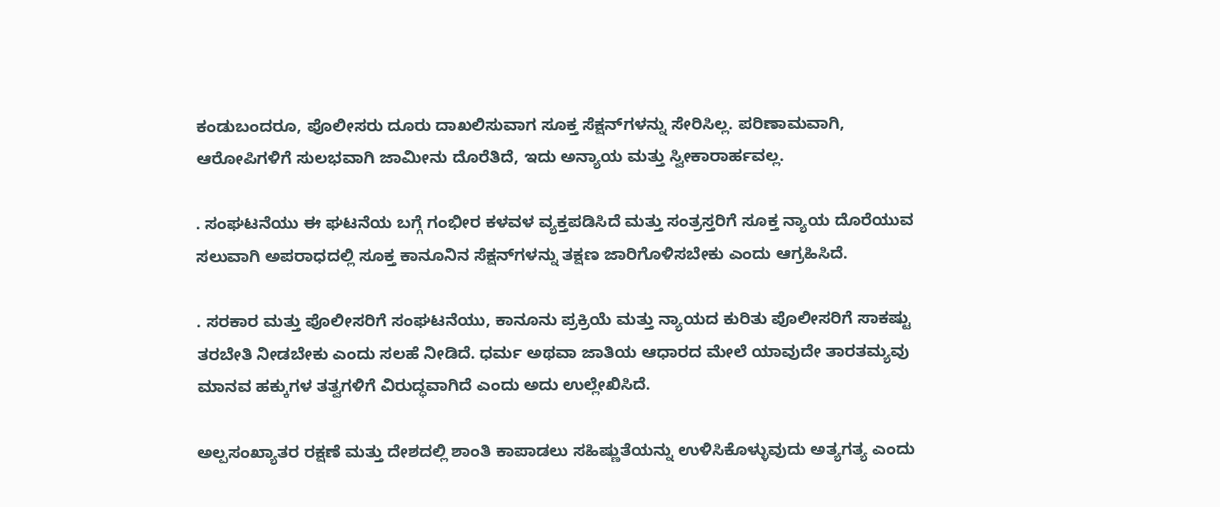ಕಂಡುಬಂದರೂ, ಪೊಲೀಸರು ದೂರು ದಾಖಲಿಸುವಾಗ ಸೂಕ್ತ ಸೆಕ್ಷನ್‌ಗಳನ್ನು ಸೇರಿಸಿಲ್ಲ. ಪರಿಣಾಮವಾಗಿ, ಆರೋಪಿಗಳಿಗೆ ಸುಲಭವಾಗಿ ಜಾಮೀನು ದೊರೆತಿದೆ, ಇದು ಅನ್ಯಾಯ ಮತ್ತು ಸ್ವೀಕಾರಾರ್ಹವಲ್ಲ.

. ಸಂಘಟನೆಯು ಈ ಘಟನೆಯ ಬಗ್ಗೆ ಗಂಭೀರ ಕಳವಳ ವ್ಯಕ್ತಪಡಿಸಿದೆ ಮತ್ತು ಸಂತ್ರಸ್ತರಿಗೆ ಸೂಕ್ತ ನ್ಯಾಯ ದೊರೆಯುವ ಸಲುವಾಗಿ ಅಪರಾಧದಲ್ಲಿ ಸೂಕ್ತ ಕಾನೂನಿನ ಸೆಕ್ಷನ್‌ಗಳನ್ನು ತಕ್ಷಣ ಜಾರಿಗೊಳಿಸಬೇಕು ಎಂದು ಆಗ್ರಹಿಸಿದೆ.

. ಸರಕಾರ ಮತ್ತು ಪೊಲೀಸರಿಗೆ ಸಂಘಟನೆಯು, ಕಾನೂನು ಪ್ರಕ್ರಿಯೆ ಮತ್ತು ನ್ಯಾಯದ ಕುರಿತು ಪೊಲೀಸರಿಗೆ ಸಾಕಷ್ಟು ತರಬೇತಿ ನೀಡಬೇಕು ಎಂದು ಸಲಹೆ ನೀಡಿದೆ. ಧರ್ಮ ಅಥವಾ ಜಾತಿಯ ಆಧಾರದ ಮೇಲೆ ಯಾವುದೇ ತಾರತಮ್ಯವು ಮಾನವ ಹಕ್ಕುಗಳ ತತ್ವಗಳಿಗೆ ವಿರುದ್ಧವಾಗಿದೆ ಎಂದು ಅದು ಉಲ್ಲೇಖಿಸಿದೆ.

ಅಲ್ಪಸಂಖ್ಯಾತರ ರಕ್ಷಣೆ ಮತ್ತು ದೇಶದಲ್ಲಿ ಶಾಂತಿ ಕಾಪಾಡಲು ಸಹಿಷ್ಣುತೆಯನ್ನು ಉಳಿಸಿಕೊಳ್ಳುವುದು ಅತ್ಯಗತ್ಯ ಎಂದು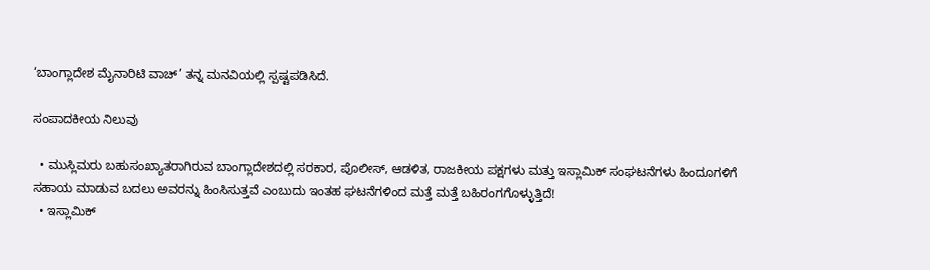‘ಬಾಂಗ್ಲಾದೇಶ ಮೈನಾರಿಟಿ ವಾಚ್’ ತನ್ನ ಮನವಿಯಲ್ಲಿ ಸ್ಪಷ್ಟಪಡಿಸಿದೆ.

ಸಂಪಾದಕೀಯ ನಿಲುವು

  • ಮುಸ್ಲಿಮರು ಬಹುಸಂಖ್ಯಾತರಾಗಿರುವ ಬಾಂಗ್ಲಾದೇಶದಲ್ಲಿ ಸರಕಾರ, ಪೊಲೀಸ್, ಆಡಳಿತ, ರಾಜಕೀಯ ಪಕ್ಷಗಳು ಮತ್ತು ಇಸ್ಲಾಮಿಕ್ ಸಂಘಟನೆಗಳು ಹಿಂದೂಗಳಿಗೆ ಸಹಾಯ ಮಾಡುವ ಬದಲು ಅವರನ್ನು ಹಿಂಸಿಸುತ್ತವೆ ಎಂಬುದು ಇಂತಹ ಘಟನೆಗಳಿಂದ ಮತ್ತೆ ಮತ್ತೆ ಬಹಿರಂಗಗೊಳ್ಳುತ್ತಿದೆ!
  • ಇಸ್ಲಾಮಿಕ್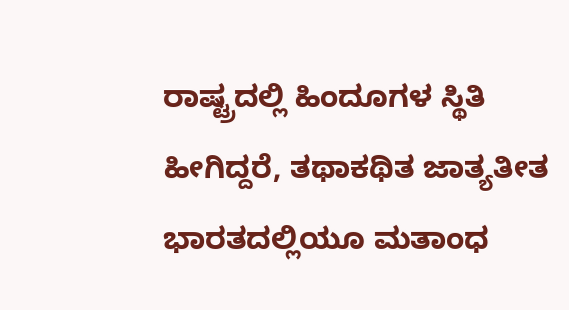ರಾಷ್ಟ್ರದಲ್ಲಿ ಹಿಂದೂಗಳ ಸ್ಥಿತಿ ಹೀಗಿದ್ದರೆ, ತಥಾಕಥಿತ ಜಾತ್ಯತೀತ ಭಾರತದಲ್ಲಿಯೂ ಮತಾಂಧ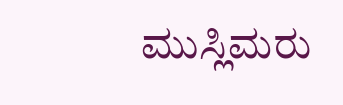ಮುಸ್ಲಿಮರು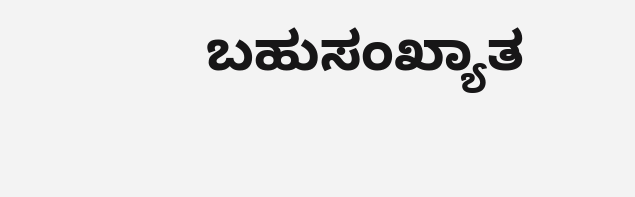ಬಹುಸಂಖ್ಯಾತ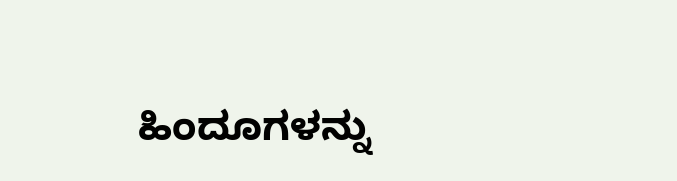ಹಿಂದೂಗಳನ್ನು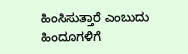ಹಿಂಸಿಸುತ್ತಾರೆ ಎಂಬುದು ಹಿಂದೂಗಳಿಗೆ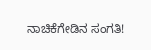ನಾಚಿಕೆಗೇಡಿನ ಸಂಗತಿ!